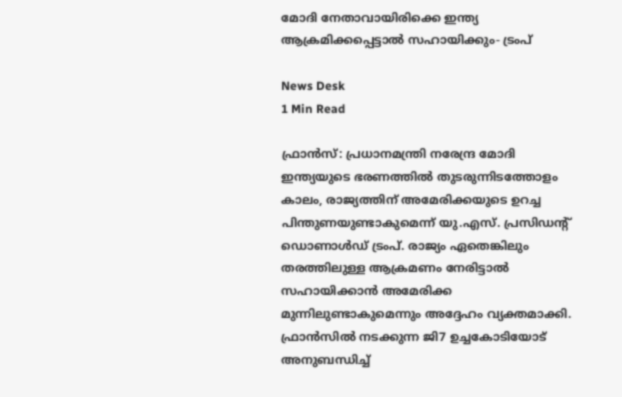മോദി നേതാവായിരിക്കെ ഇന്ത്യ ആക്രമിക്കപ്പെട്ടാൽ സഹായിക്കും- ട്രംപ്‌

News Desk
1 Min Read

ഫ്രാൻസ്: പ്രധാനമന്ത്രി നരേന്ദ്ര മോദി ഇന്ത്യയുടെ ഭരണത്തിൽ തുടരുന്നിടത്തോളം കാലം, രാജ്യത്തിന് അമേരിക്കയുടെ ഉറച്ച പിന്തുണയുണ്ടാകുമെന്ന് യു.എസ്. പ്രസിഡന്റ് ഡൊണാൾഡ് ട്രംപ്. രാജ്യം ഏതെങ്കിലും തരത്തിലുള്ള ആക്രമണം നേരിട്ടാൽ സഹായിക്കാൻ അമേരിക്ക മുന്നിലുണ്ടാകുമെന്നും അദ്ദേഹം വ്യക്തമാക്കി. ഫ്രാൻസിൽ നടക്കുന്ന ജി7 ഉച്ചകോടിയോട് അനുബന്ധിച്ച്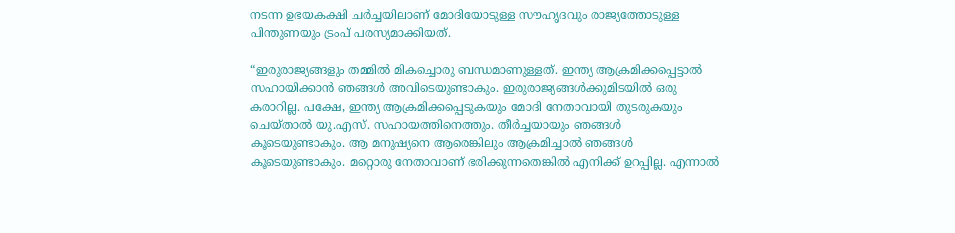നടന്ന ഉഭയകക്ഷി ചർച്ചയിലാണ് മോദിയോടുള്ള സൗഹൃദവും രാജ്യത്തോടുള്ള പിന്തുണയും ട്രംപ് പരസ്യമാക്കിയത്.

“ഇരുരാജ്യങ്ങളും തമ്മിൽ മികച്ചൊരു ബന്ധമാണുള്ളത്. ഇന്ത്യ ആക്രമിക്കപ്പെട്ടാൽ സഹായിക്കാൻ ഞങ്ങൾ അവിടെയുണ്ടാകും. ഇരുരാജ്യങ്ങൾക്കുമിടയിൽ ഒരു കരാറില്ല. പക്ഷേ, ഇന്ത്യ ആക്രമിക്കപ്പെടുകയും മോദി നേതാവായി തുടരുകയും ചെയ്താൽ യു.എസ്. സഹായത്തിനെത്തും. തീർച്ചയായും ഞങ്ങൾ കൂടെയുണ്ടാകും. ആ മനുഷ്യനെ ആരെങ്കിലും ആക്രമിച്ചാൽ ഞങ്ങൾ കൂടെയുണ്ടാകും. മറ്റൊരു നേതാവാണ് ഭരിക്കുന്നതെങ്കിൽ എനിക്ക് ഉറപ്പില്ല. എന്നാൽ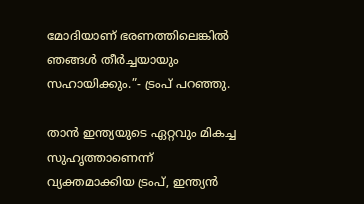മോദിയാണ് ഭരണത്തിലെങ്കിൽ ഞങ്ങൾ തീർച്ചയായും സഹായിക്കും.”- ട്രംപ് പറഞ്ഞു.

താൻ ഇന്ത്യയുടെ ഏറ്റവും മികച്ച സുഹൃത്താണെന്ന് വ്യക്തമാക്കിയ ട്രംപ്, ഇന്ത്യൻ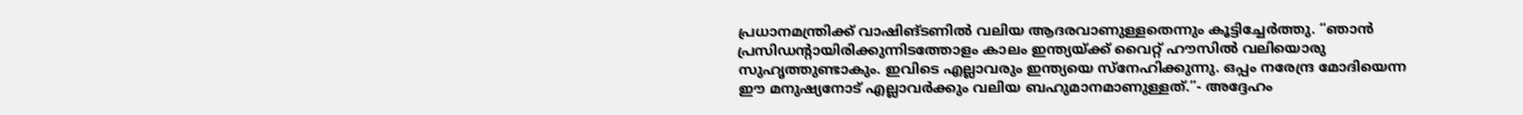പ്രധാനമന്ത്രിക്ക് വാഷിങ്ടണിൽ വലിയ ആദരവാണുള്ളതെന്നും കൂട്ടിച്ചേർത്തു. “ഞാൻ പ്രസിഡന്റായിരിക്കുന്നിടത്തോളം കാലം ഇന്ത്യയ്ക്ക് വൈറ്റ് ഹൗസിൽ വലിയൊരു സുഹൃത്തുണ്ടാകും. ഇവിടെ എല്ലാവരും ഇന്ത്യയെ സ്നേഹിക്കുന്നു. ഒപ്പം നരേന്ദ്ര മോദിയെന്ന ഈ മനുഷ്യനോട് എല്ലാവർക്കും വലിയ ബഹുമാനമാണുള്ളത്.”- അദ്ദേഹം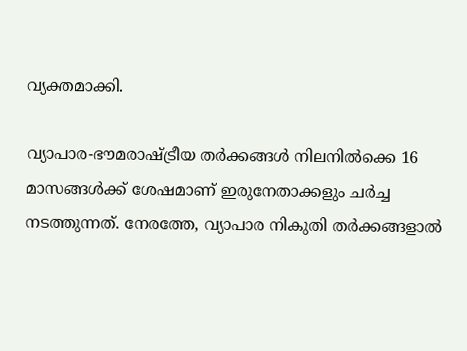വ്യക്തമാക്കി.

വ്യാപാര-ഭൗമരാഷ്ട്രീയ തർക്കങ്ങൾ നിലനിൽക്കെ 16 മാസങ്ങൾക്ക് ശേഷമാണ് ഇരുനേതാക്കളും ചർച്ച നടത്തുന്നത്. നേരത്തേ, വ്യാപാര നികുതി തർക്കങ്ങളാൽ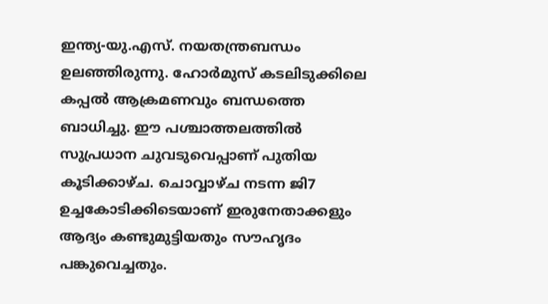ഇന്ത്യ-യു.എസ്. നയതന്ത്രബന്ധം ഉലഞ്ഞിരുന്നു. ഹോർമുസ് കടലിടുക്കിലെ കപ്പൽ ആക്രമണവും ബന്ധത്തെ ബാധിച്ചു. ഈ പശ്ചാത്തലത്തിൽ സുപ്രധാന ചുവടുവെപ്പാണ് പുതിയ കൂടിക്കാഴ്ച. ചൊവ്വാഴ്ച നടന്ന ജി7 ഉച്ചകോടിക്കിടെയാണ് ഇരുനേതാക്കളും ആദ്യം കണ്ടുമുട്ടിയതും സൗഹൃദം പങ്കുവെച്ചതും.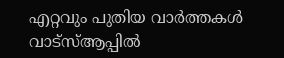എറ്റവും പുതിയ വാർത്തകൾ വാട്സ്ആപ്പിൽ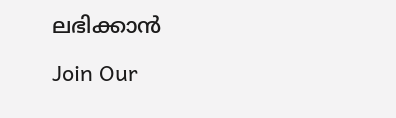ലഭിക്കാൻ

Join Our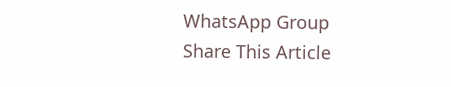WhatsApp Group
Share This Article